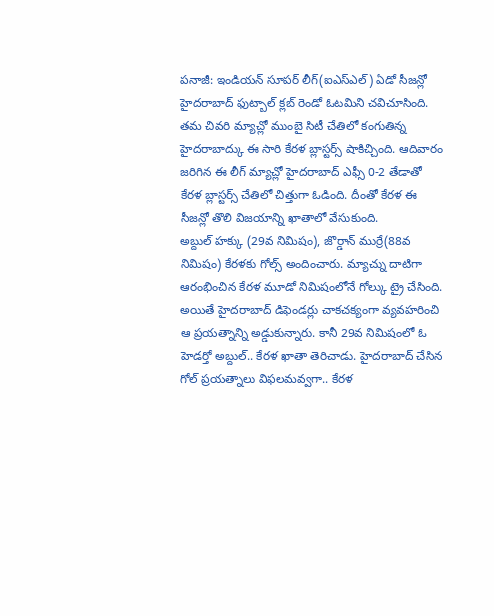పనాజీ: ఇండియన్ సూపర్ లీగ్(ఐఎస్ఎల్) ఏడో సీజన్లో హైదరాబాద్ ఫుట్బాల్ క్లబ్ రెండో ఓటమిని చవిచూసింది. తమ చివరి మ్యాచ్లో ముంబై సిటీ చేతిలో కంగుతిన్న హైదరాబాద్కు ఈ సారి కేరళ బ్లాస్టర్స్ షాకిచ్చింది. ఆదివారం జరిగిన ఈ లీగ్ మ్యాచ్లో హైదరాబాద్ ఎఫ్సీ 0-2 తేడాతో కేరళ బ్లాస్టర్స్ చేతిలో చిత్తుగా ఓడింది. దీంతో కేరళ ఈ సీజన్లో తొలి విజయాన్ని ఖాతాలో వేసుకుంది.
అబ్దుల్ హక్కు (29వ నిమిషం), జొర్డాన్ ముర్రే(88వ నిమిషం) కేరళకు గోల్స్ అందించారు. మ్యాచ్ను దాటిగా ఆరంభించిన కేరళ మూడో నిమిషంలోనే గోల్కు ట్రై చేసింది. అయితే హైదరాబాద్ డిఫెండర్లు చాకచక్యంగా వ్యవహరించి ఆ ప్రయత్నాన్ని అడ్డుకున్నారు. కానీ 29వ నిమిషంలో ఓ హెడర్తో అబ్దుల్.. కేరళ ఖాతా తెరిచాడు. హైదరాబాద్ చేసిన గోల్ ప్రయత్నాలు విఫలమవ్వగా.. కేరళ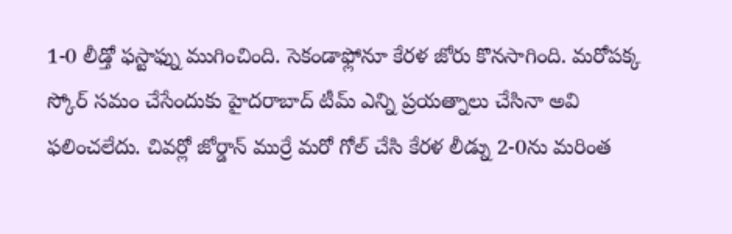1-0 లీడ్తో ఫస్టాఫ్ను ముగించింది. సెకండాఫ్లోనూ కేరళ జోరు కొనసాగింది. మరోపక్క స్కోర్ సమం చేసేందుకు హైదరాబాద్ టీమ్ ఎన్ని ప్రయత్నాలు చేసినా అవి ఫలించలేదు. చివర్లో జోర్డాన్ ముర్రే మరో గోల్ చేసి కేరళ లీడ్ను 2-0ను మరింత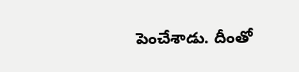పెంచేశాడు. దీంతో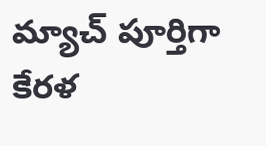మ్యాచ్ పూర్తిగా కేరళ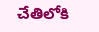చేతిలోకి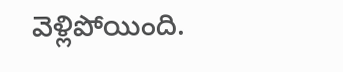వెళ్లిపోయింది.